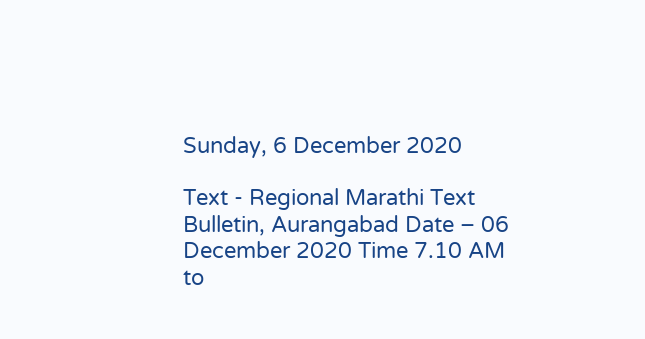Sunday, 6 December 2020

Text - Regional Marathi Text Bulletin, Aurangabad Date – 06 December 2020 Time 7.10 AM to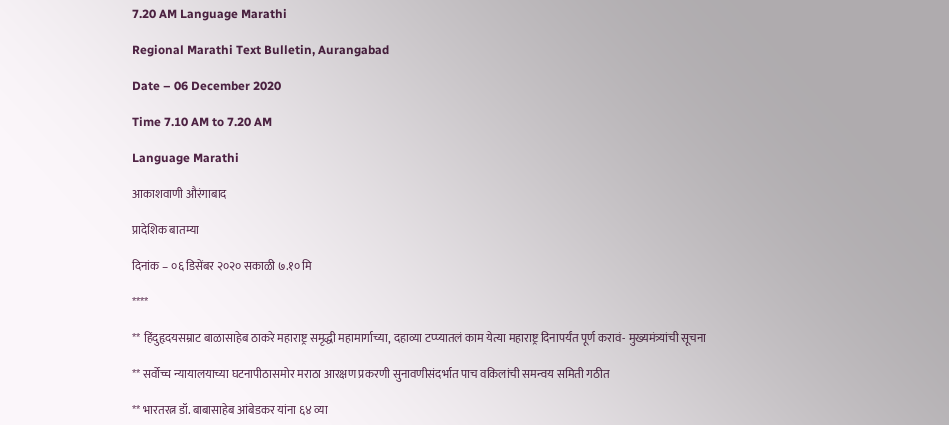7.20 AM Language Marathi

Regional Marathi Text Bulletin, Aurangabad

Date – 06 December 2020

Time 7.10 AM to 7.20 AM

Language Marathi

आकाशवाणी औरंगाबाद

प्रादेशिक बातम्या

दिनांक – ०६ डिसेंबर २०२० सकाळी ७.१० मि

****

** हिंदुहृदयसम्राट बाळासाहेब ठाकरे महाराष्ट्र समृद्धी महामार्गाच्या, दहाव्या टप्प्यातलं काम येत्या महाराष्ट्र दिनापर्यंत पूर्ण करावं- मुख्यमंत्र्यांची सूचना

** सर्वोच्च न्यायालयाच्या घटनापीठासमोर मराठा आरक्षण प्रकरणी सुनावणीसंदर्भात पाच वकिलांची समन्वय समिती गठीत

** भारतरत्न डॉ. बाबासाहेब आंबेडकर यांना ६४ व्या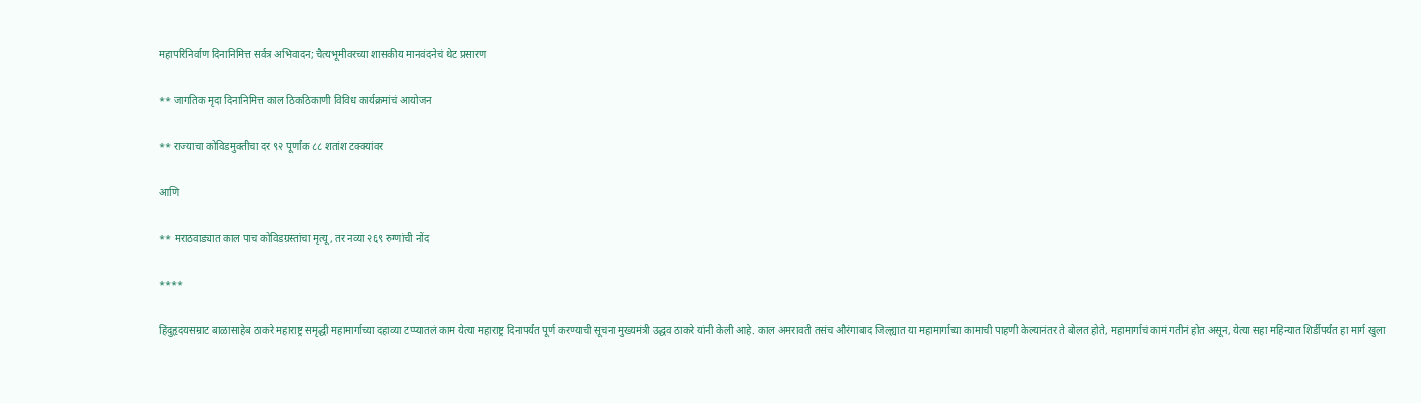महापरिनिर्वाण दिनानिमित्त सर्वत्र अभिवादन; चैत्यभूमीवरच्या शासकीय मानवंदनेचं थेट प्रसारण

** जागतिक मृदा दिनानिमित्त काल ठिकठिकाणी विविध कार्यक्रमांचं आयोजन

** राज्याचा कोविडमुक्तीचा दर ९२ पूर्णांक ८८ शतांश टक्क्यांवर

आणि

** मराठवाड्यात काल पाच कोविडग्रस्तांचा मृत्यू, तर नव्या २६९ रुग्णांची नोंद

****

हिंदुहृदयसम्राट बाळासाहेब ठाकरे महाराष्ट्र समृद्धी महामार्गाच्या दहाव्या टप्प्यातलं काम येत्या महाराष्ट्र दिनापर्यंत पूर्ण करण्याची सूचना मुख्यमंत्री उद्धव ठाकरे यांनी केली आहे. काल अमरावती तसंच औरंगाबाद जिल्ह्यात या महामार्गाच्या कामाची पाहणी केल्यानंतर ते बोलत होते, महामार्गाचं कामं गतीनं होत असून, येत्या सहा महिन्यात शिर्डीपर्यंत हा मार्ग खुला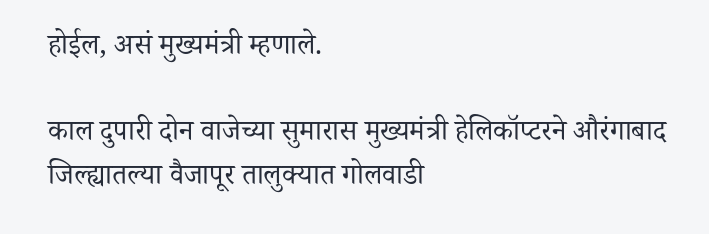होईल, असं मुख्यमंत्री म्हणाले.

काल दुपारी दोन वाजेच्या सुमारास मुख्यमंत्री हेलिकॉप्टरने औरंगाबाद जिल्ह्यातल्या वैजापूर तालुक्यात गोलवाडी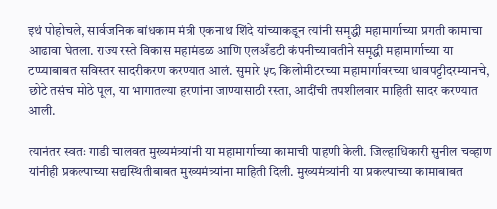इथं पोहोचले, सार्वजनिक बांधकाम मंत्री एकनाथ शिंदे यांच्याकडून त्यांनी समृद्धी महामार्गाच्या प्रगती कामाचा आढावा घेतला. राज्य रस्ते विकास महामंडळ आणि एलअँडटी कंपनीच्यावतीने समृद्धी महामार्गाच्या या टप्प्याबाबत सविस्तर सादरीकरण करण्यात आलं. सुमारे ५८ किलोमीटरच्या महामार्गावरच्या धावपट्टीदरम्यानचे, छोटे तसंच मोठे पूल, या भागातल्या हरणांना जाण्यासाठी रस्ता, आदींची तपशीलवार माहिती सादर करण्यात आली.

त्यानंतर स्वतः गाडी चालवत मुख्यमंत्र्यांनी या महामार्गाच्या कामाची पाहणी केली. जिल्हाधिकारी सुनील चव्हाण यांनीही प्रकल्पाच्या सद्यस्थितीबाबत मुख्यमंत्र्यांना माहिती दिली. मुख्यमंत्र्यांनी या प्रकल्पाच्या कामाबाबत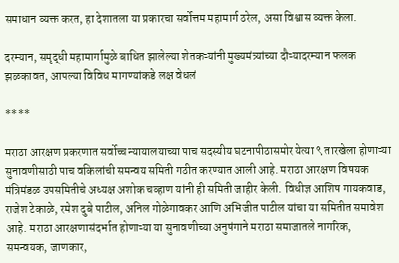समाधान व्यक्त करत, हा देशातला या प्रकारचा सर्वोत्तम महामार्ग ठरेल, असा विश्वास व्यक्त केला.

दरम्यान, समृद्धी महामार्गामुळे बाधित झालेल्या शेतकऱ्यांनी मुख्यमंत्र्यांच्या दौऱ्यादरम्यान फलक झळकावत, आपल्या विविध मागण्यांकडे लक्ष वेधलं

****

मराठा आरक्षण प्रकरणात सर्वोच्च न्यायालयाच्या पाच सदस्यीय घटनापीठासमोर येत्या ९ तारखेला होणाऱ्या सुनावणीसाठी पाच वकिलांची समन्वय समिती गठीत करण्यात आली आहे. मराठा आरक्षण विषयक मंत्रिमंडळ उपसमितीचे अध्यक्ष अशोक चव्हाण यांनी ही समिती जाहीर केली. विधीज्ञ आशिष गायकवाड, राजेश टेकाळे, रमेश दुबे पाटील, अनिल गोळेगावकर आणि अभिजीत पाटील यांचा या समितीत समावेश आहे. मराठा आरक्षणासंदर्भात होणाऱ्या या सुनावणीच्या अनुषंगाने मराठा समाजातले नागरिक, समन्वयक, जाणकार,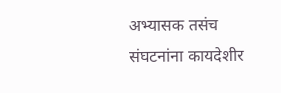अभ्यासक तसंच संघटनांना कायदेशीर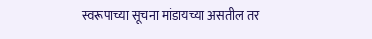स्वरूपाच्या सूचना मांडायच्या असतील तर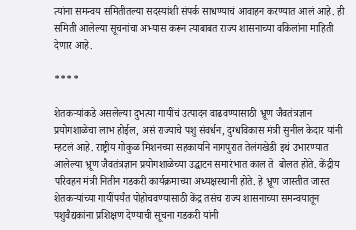त्यांना समन्वय समितीतल्या सदस्यांशी संपर्क साधण्याचं आवाहन करण्यात आलं आहे. ही समिती आलेल्या सूचनांचा अभ्यास करून त्याबाबत राज्य शासनाच्या वकिलांना माहिती देणार आहे.

****

शेतकऱ्यांकडे असलेल्या दुभत्या गायींचं उत्पादन वाढवण्यासाठी भ्रूण जैवतंत्रज्ञान प्रयोगशाळेचा लाभ होईल, असं राज्याचे पशु संवर्धन, दुग्धविकास मंत्री सुनील केदार यांनी म्हटलं आहे. राष्ट्रीय गोकुळ मिशनच्या सहकार्याने नागपुरात तेलंगखेडी इथं उभारण्यात आलेल्या भ्रूण जैवतंत्रज्ञान प्रयोगशाळेच्या उद्घाटन समारंभात काल ते  बोलत होते. केंद्रीय परिवहन मंत्री नितीन गडकरी कार्यक्रमाच्या अध्यक्षस्थानी होते. हे भ्रूण जास्तीत जास्त शेतकऱ्यांच्या गायींपर्यंत पोहोचवण्यासाठी केंद्र तसंच राज्य शासनाच्या समन्वयातून पशुवैद्यकांना प्रशिक्षण देण्याची सूचना गडकरी यांनी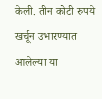केली. तीन कोटी रुपये खर्चून उभारण्यात आलेल्या या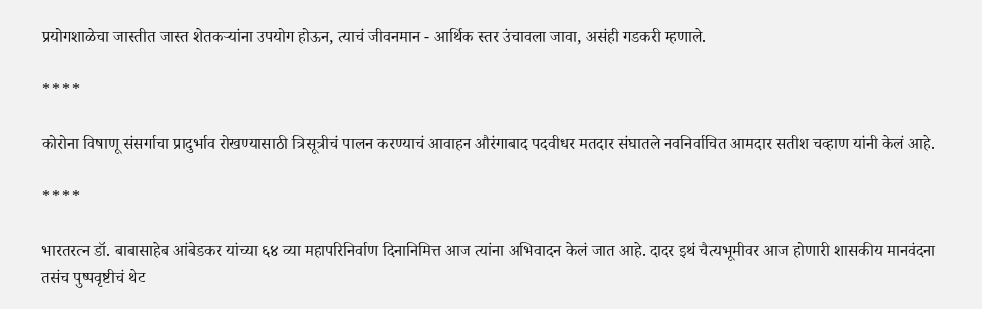प्रयोगशाळेचा जास्तीत जास्त शेतकऱ्यांना उपयोग होऊन, त्याचं जीवनमान - आर्थिक स्तर उंचावला जावा, असंही गडकरी म्हणाले.

****

कोरोना विषाणू संसर्गाचा प्रादुर्भाव रोखण्यासाठी त्रिसूत्रीचं पालन करण्याचं आवाहन औरंगाबाद पदवीधर मतदार संघातले नवनिर्वाचित आमदार सतीश चव्हाण यांनी केलं आहे.

****

भारतरत्न डॉ. बाबासाहेब आंबेडकर यांच्या ६४ व्या महापरिनिर्वाण दिनानिमित्त आज त्यांना अभिवादन केलं जात आहे. दादर इथं चैत्यभूमीवर आज होणारी शासकीय मानवंदना तसंच पुष्पवृष्टीचं थेट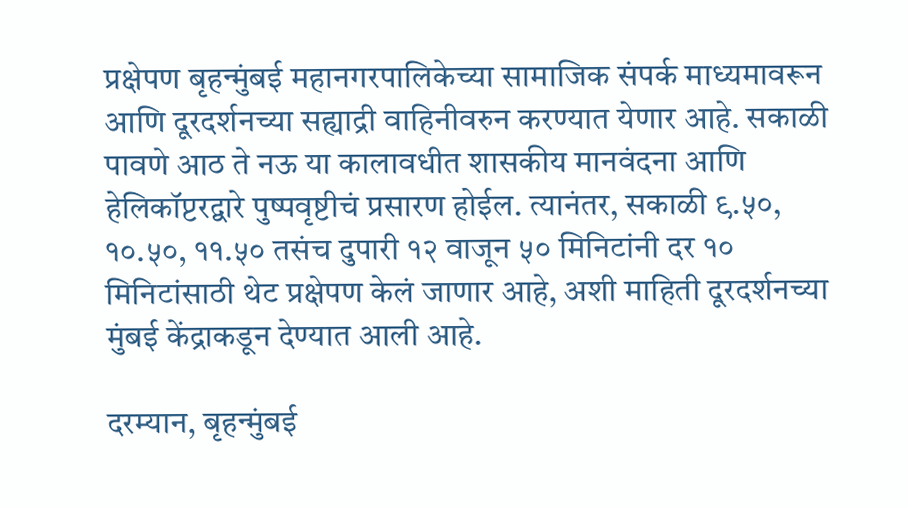प्रक्षेपण बृहन्मुंबई महानगरपालिकेच्या सामाजिक संपर्क माध्यमावरून आणि दूरदर्शनच्या सह्याद्री वाहिनीवरुन करण्यात येणार आहे. सकाळी पावणे आठ ते नऊ या कालावधीत शासकीय मानवंदना आणि हेलिकॉप्टरद्वारे पुष्पवृष्टीचं प्रसारण होईल. त्यानंतर, सकाळी ९.५०, १०.५०, ११.५० तसंच दुपारी १२ वाजून ५० मिनिटांनी दर १० मिनिटांसाठी थेट प्रक्षेपण केलं जाणार आहे, अशी माहिती दूरदर्शनच्या मुंबई केंद्राकडून देण्यात आली आहे.

दरम्यान, बृहन्मुंबई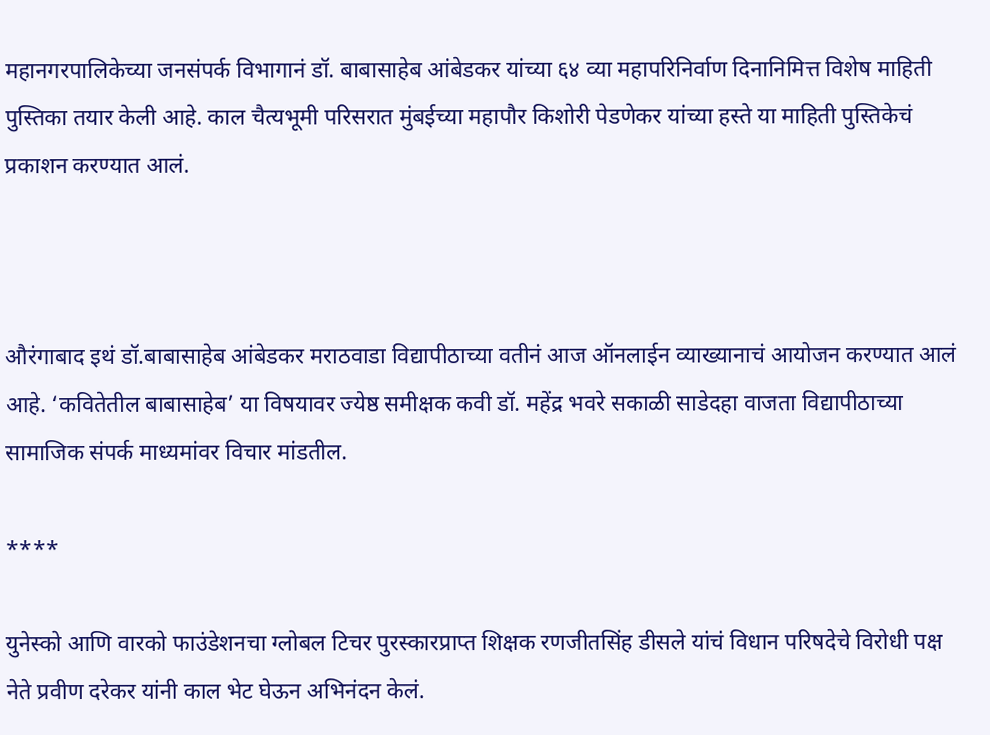महानगरपालिकेच्या जनसंपर्क विभागानं डॉ. बाबासाहेब आंबेडकर यांच्या ६४ व्या महापरिनिर्वाण दिनानिमित्त विशेष माहिती पुस्तिका तयार केली आहे. काल चैत्यभूमी परिसरात मुंबईच्या महापौर किशोरी पेडणेकर यांच्या हस्ते या माहिती पुस्तिकेचं प्रकाशन करण्यात आलं.



औरंगाबाद इथं डॉ.बाबासाहेब आंबेडकर मराठवाडा विद्यापीठाच्या वतीनं आज ऑनलाईन व्याख्यानाचं आयोजन करण्यात आलं आहे. ‘कवितेतील बाबासाहेब’ या विषयावर ज्येष्ठ समीक्षक कवी डॉ. महेंद्र भवरे सकाळी साडेदहा वाजता विद्यापीठाच्या सामाजिक संपर्क माध्यमांवर विचार मांडतील.

****

युनेस्को आणि वारको फाउंडेशनचा ग्लोबल टिचर पुरस्कारप्राप्त शिक्षक रणजीतसिंह डीसले यांचं विधान परिषदेचे विरोधी पक्ष नेते प्रवीण दरेकर यांनी काल भेट घेऊन अभिनंदन केलं.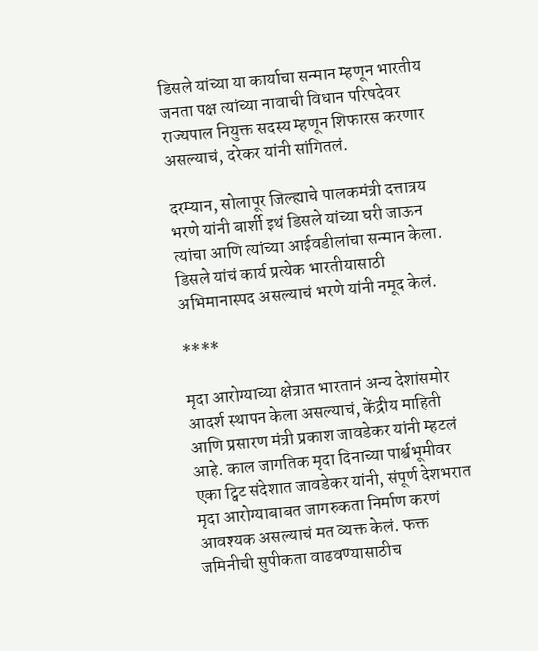डिसले यांच्या या कार्याचा सन्मान म्हणून भारतीय जनता पक्ष त्यांच्या नावाची विधान परिषदेवर राज्यपाल नियुक्त सदस्य म्हणून शिफारस करणार असल्याचं, दरेकर यांनी सांगितलं.

दरम्यान, सोलापूर जिल्ह्याचे पालकमंत्री दत्तात्रय भरणे यांनी बार्शी इथं डिसले यांच्या घरी जाऊन त्यांचा आणि त्यांच्या आईवडीलांचा सन्मान केला. डिसले यांचं कार्य प्रत्येक भारतीयासाठी अभिमानास्पद असल्याचं भरणे यांनी नमूद केलं.

****

मृदा आरोग्याच्या क्षेत्रात भारतानं अन्य देशांसमोर आदर्श स्थापन केला असल्याचं, केंद्रीय माहिती आणि प्रसारण मंत्री प्रकाश जावडेकर यांनी म्हटलं आहे. काल जागतिक मृदा दिनाच्या पार्श्वभूमीवर एका ट्विट संदेशात जावडेकर यांनी, संपूर्ण देशभरात मृदा आरोग्याबाबत जागरुकता निर्माण करणं आवश्यक असल्याचं मत व्यक्त केलं. फक्त जमिनीची सुपीकता वाढवण्यासाठीच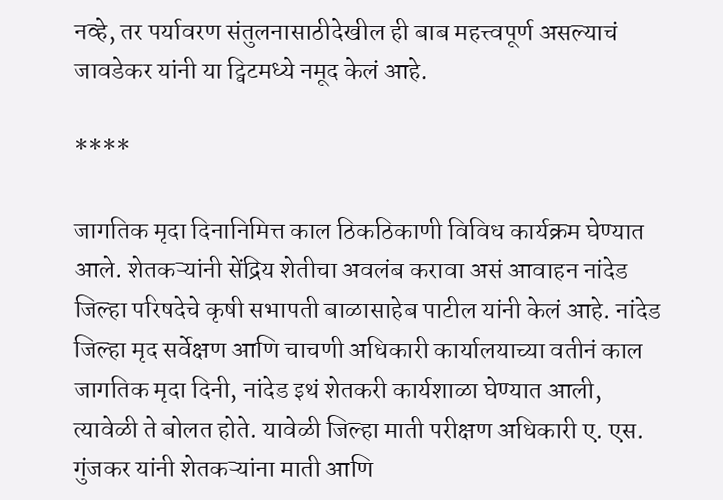नव्हे, तर पर्यावरण संतुलनासाठीदेखील ही बाब महत्त्वपूर्ण असल्याचं जावडेकर यांनी या ट्विटमध्ये नमूद केलं आहे.

****

जागतिक मृदा दिनानिमित्त काल ठिकठिकाणी विविध कार्यक्रम घेण्यात आले. शेतकऱ्यांनी सेंद्रिय शेतीचा अवलंब करावा असं आवाहन नांदेड जिल्हा परिषदेचे कृषी सभापती बाळासाहेब पाटील यांनी केलं आहे. नांदेड जिल्हा मृद सर्वेक्षण आणि चाचणी अधिकारी कार्यालयाच्या वतीनं काल जागतिक मृदा दिनी, नांदेड इथं शेतकरी कार्यशाळा घेण्यात आली, त्यावेळी ते बोलत होते. यावेळी जिल्हा माती परीक्षण अधिकारी ए. एस. गुंजकर यांनी शेतकऱ्यांना माती आणि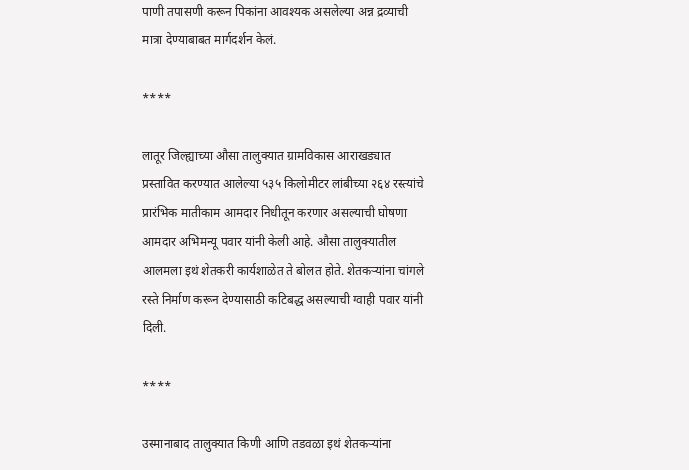पाणी तपासणी करून पिकांना आवश्यक असलेल्या अन्न द्रव्याची मात्रा देण्याबाबत मार्गदर्शन केलं.

****

लातूर जिल्ह्याच्या औसा तालुक्यात ग्रामविकास आराखड्यात प्रस्तावित करण्यात आलेल्या ५३५ किलोमीटर लांबीच्या २६४ रस्त्यांचे प्रारंभिक मातीकाम आमदार निधीतून करणार असल्याची घोषणा आमदार अभिमन्यू पवार यांनी केली आहे. औसा तालुक्यातील आलमला इथं शेतकरी कार्यशाळेत ते बोलत होते. शेतकऱ्यांना चांगले रस्ते निर्माण करून देण्यासाठी कटिबद्ध असल्याची ग्वाही पवार यांनी दिली.

****

उस्मानाबाद तालुक्यात किणी आणि तडवळा इथं शेतकऱ्यांना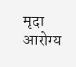मृदा आरोग्य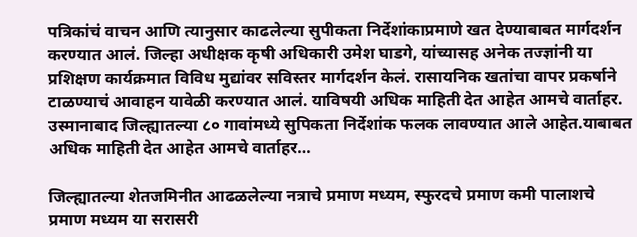पत्रिकांचं वाचन आणि त्यानुसार काढलेल्या सुपीकता निर्देशांकाप्रमाणे खत देण्याबाबत मार्गदर्शन करण्यात आलं. जिल्हा अधीक्षक कृषी अधिकारी उमेश घाडगे, यांच्यासह अनेक तज्ज्ञांनी या प्रशिक्षण कार्यक्रमात विविध मुद्यांवर सविस्तर मार्गदर्शन केलं. रासायनिक खतांचा वापर प्रकर्षाने टाळण्याचं आवाहन यावेळी करण्यात आलं. याविषयी अधिक माहिती देत आहेत आमचे वार्ताहर. उस्मानाबाद जिल्ह्यातल्या ८० गावांमध्ये सुपिकता निर्देशांक फलक लावण्यात आले आहेत.याबाबत अधिक माहिती देत आहेत आमचे वार्ताहर…

जिल्ह्यातल्या शेतजमिनीत आढळलेल्या नत्राचे प्रमाण मध्यम, स्फुरदचे प्रमाण कमी पालाशचे प्रमाण मध्यम या सरासरी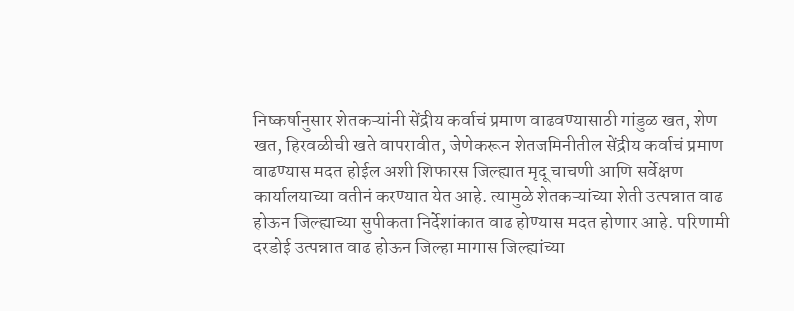निष्कर्षानुसार शेतकऱ्यांनी सेंद्रीय कर्वाचं प्रमाण वाढवण्यासाठी गांडुळ खत, शेण खत, हिरवळीची खते वापरावीत, जेणेकरून शेतजमिनीतील सेंद्रीय कर्वाचं प्रमाण वाढण्यास मदत होईल अशी शिफारस जिल्ह्यात मृदू चाचणी आणि सर्वेक्षण कार्यालयाच्या वतीनं करण्यात येत आहे. त्यामुळे शेतकऱ्यांच्या शेती उत्पन्नात वाढ होऊन जिल्ह्याच्या सुपीकता निर्देशांकात वाढ होण्यास मदत होणार आहे. परिणामी दरडोई उत्पन्नात वाढ होऊन जिल्हा मागास जिल्ह्यांच्या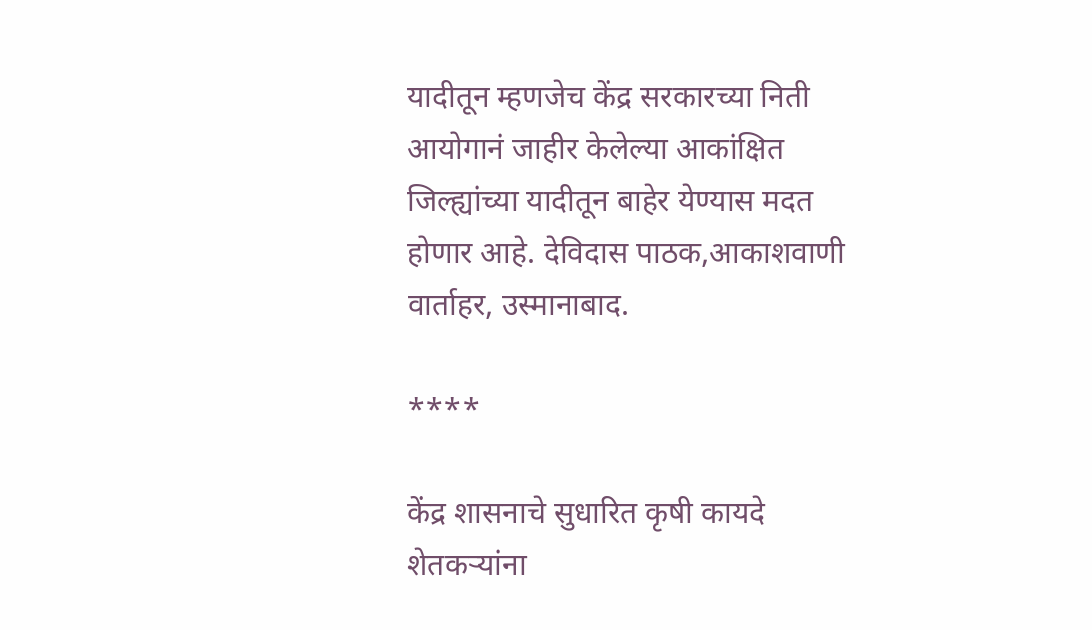यादीतून म्हणजेच केंद्र सरकारच्या निती आयोगानं जाहीर केलेल्या आकांक्षित जिल्ह्यांच्या यादीतून बाहेर येण्यास मदत होणार आहे. देविदास पाठक,आकाशवाणी वार्ताहर, उस्मानाबाद.

****

केंद्र शासनाचे सुधारित कृषी कायदे शेतकऱ्यांना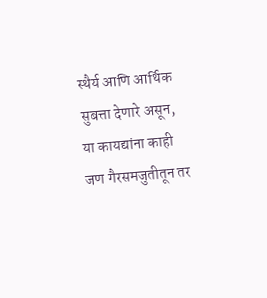स्थैर्य आणि आर्थिक सुबत्ता देणारे असून, या कायद्यांना काही जण गैरसमजुतीतून तर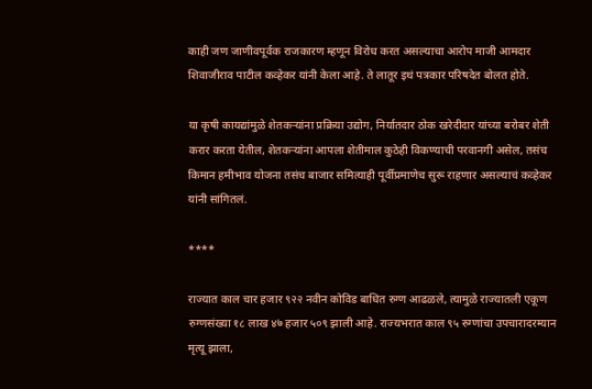काही जण जाणीवपूर्वक राजकारण म्हणून विरोध करत असल्याचा आरोप माजी आमदार शिवाजीराव पाटील कव्हेकर यांनी केला आहे. ते लातूर इथं पत्रकार परिषदेत बोलत होते.

या कृषी कायद्यांमुळे शेतकऱ्यांना प्रक्रिया उद्योग, निर्यातदार ठोक खरेदीदार यांच्या बरोबर शेती करार करता येतील, शेतकऱ्यांना आपला शेतीमाल कुठेही विकण्याची परवानगी असेल, तसंच किमान हमीभाव योजना तसंच बाजार समित्याही पूर्वीप्रमाणेच सुरू राहणार असल्याचं कव्हेकर यांनी सांगितलं.

****

राज्यात काल चार हजार ९२२ नवीन कोविड बाधित रुग्ण आढळले, त्यामुळे राज्यातली एकूण रुग्णसंख्या १८ लाख ४७ हजार ५०९ झाली आहे. राज्यभरात काल ९५ रुग्णांचा उपचारादरम्यान मृत्यू झाला,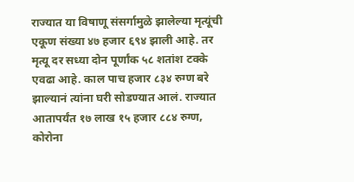राज्यात या विषाणू संसर्गामुळे झालेल्या मृत्यूंची एकूण संख्या ४७ हजार ६९४ झाली आहे. तर मृत्यू दर सध्या दोन पूर्णांक ५८ शतांश टक्के एवढा आहे. काल पाच हजार ८३४ रुग्ण बरे झाल्यानं त्यांना घरी सोडण्यात आलं. राज्यात आतापर्यंत १७ लाख १५ हजार ८८४ रुग्ण, कोरोना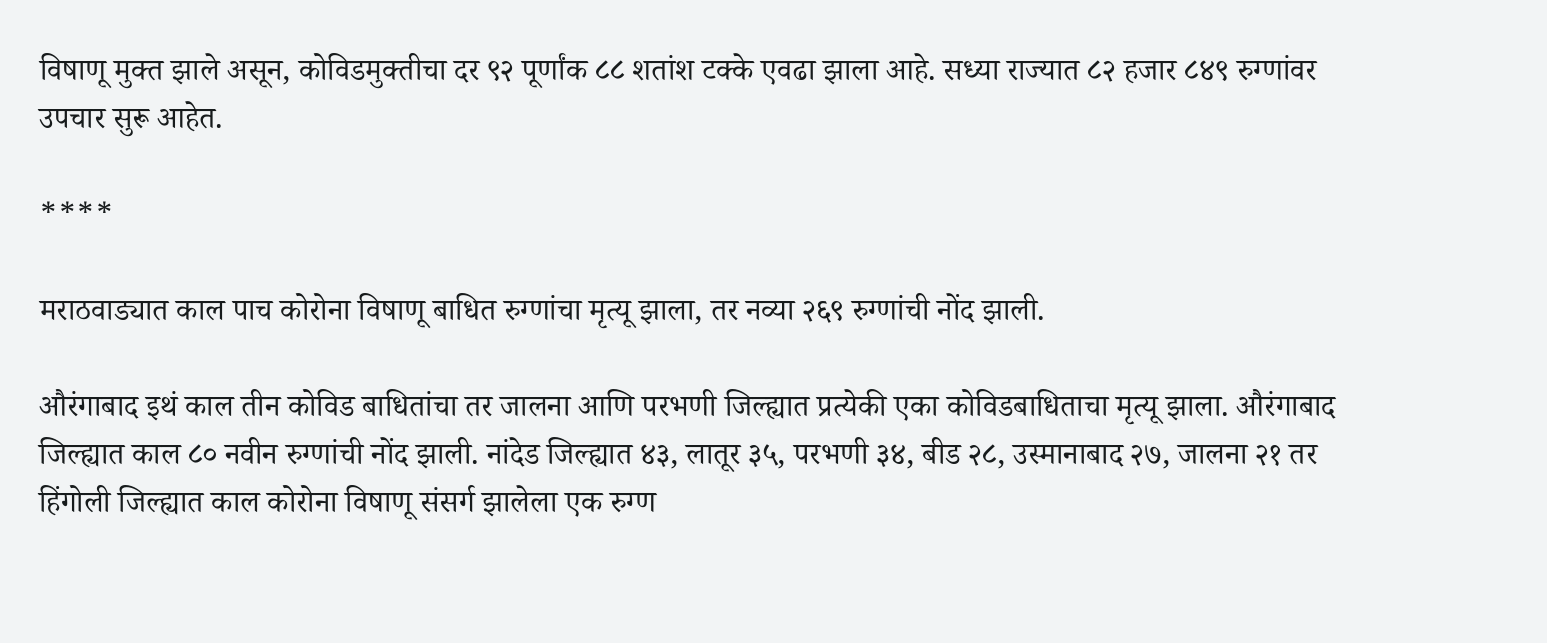विषाणू मुक्त झाले असून, कोविडमुक्तीचा दर ९२ पूर्णांक ८८ शतांश टक्के एवढा झाला आहे. सध्या राज्यात ८२ हजार ८४९ रुग्णांवर उपचार सुरू आहेत.

****

मराठवाड्यात काल पाच कोरोना विषाणू बाधित रुग्णांचा मृत्यू झाला, तर नव्या २६९ रुग्णांची नोंद झाली.

औरंगाबाद इथं काल तीन कोविड बाधितांचा तर जालना आणि परभणी जिल्ह्यात प्रत्येकी एका कोविडबाधिताचा मृत्यू झाला. औरंगाबाद जिल्ह्यात काल ८० नवीन रुग्णांची नोंद झाली. नांदेड जिल्ह्यात ४३, लातूर ३५, परभणी ३४, बीड २८, उस्मानाबाद २७, जालना २१ तर हिंगोली जिल्ह्यात काल कोरोना विषाणू संसर्ग झालेला एक रुग्ण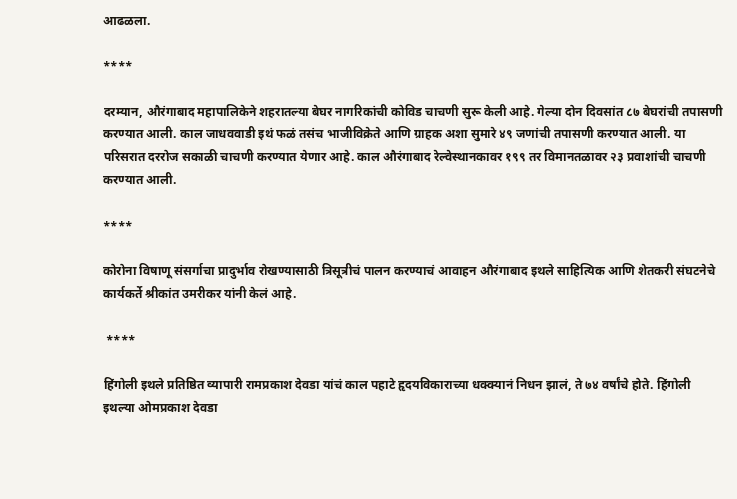आढळला.

****

दरम्यान, औरंगाबाद महापालिकेने शहरातल्या बेघर नागरिकांची कोविड चाचणी सुरू केली आहे. गेल्या दोन दिवसांत ८७ बेघरांची तपासणी करण्यात आली. काल जाधववाडी इथं फळं तसंच भाजीविक्रेते आणि ग्राहक अशा सुमारे ४९ जणांची तपासणी करण्यात आली. या परिसरात दररोज सकाळी चाचणी करण्यात येणार आहे. काल औरंगाबाद रेल्वेस्थानकावर १९९ तर विमानतळावर २३ प्रवाशांची चाचणी करण्यात आली.

****

कोरोना विषाणू संसर्गाचा प्रादुर्भाव रोखण्यासाठी त्रिसूत्रीचं पालन करण्याचं आवाहन औरंगाबाद इथले साहित्यिक आणि शेतकरी संघटनेचे कार्यकर्ते श्रीकांत उमरीकर यांनी केलं आहे.

 ****

हिंगोली इथले प्रतिष्ठित व्यापारी रामप्रकाश देवडा यांचं काल पहाटे हृदयविकाराच्या धक्क्यानं निधन झालं, ते ७४ वर्षांचे होते. हिंगोली इथल्या ओमप्रकाश देवडा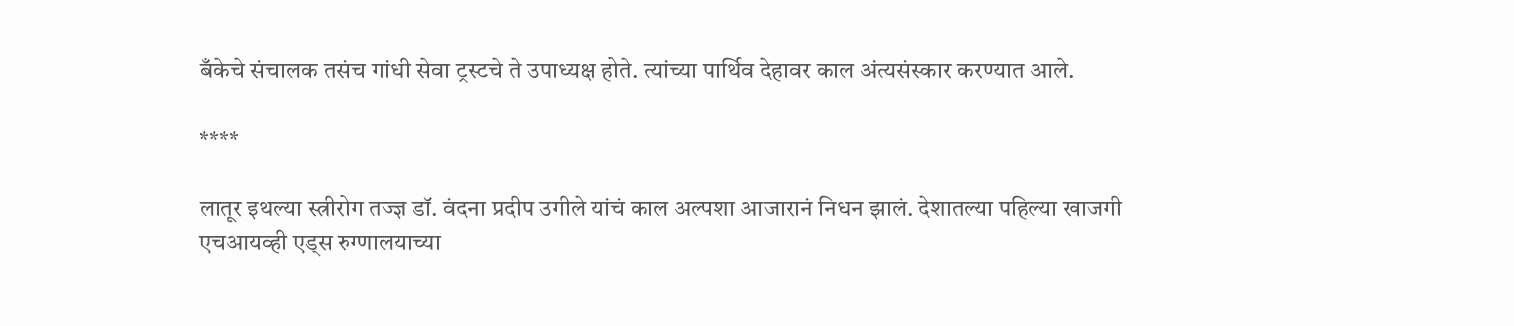बँकेचे संचालक तसंच गांधी सेवा ट्रस्टचे ते उपाध्यक्ष होते. त्यांच्या पार्थिव देहावर काल अंत्यसंस्कार करण्यात आले.

****

लातूर इथल्या स्त्रीरोग तज्ज्ञ डॉ. वंदना प्रदीप उगीले यांचं काल अल्पशा आजारानं निधन झालं. देशातल्या पहिल्या खाजगी एचआयव्ही एड्स रुग्णालयाच्या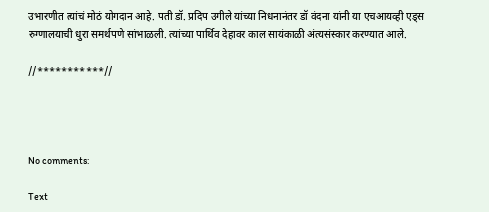उभारणीत त्यांचं मोठं योगदान आहे. पती डॉ. प्रदिप उगीले यांच्या निधनानंतर डॉ वंदना यांनी या एचआयव्ही एड्स रुग्णालयाची धुरा समर्थपणे सांभाळली. त्यांच्या पार्थिव देहावर काल सायंकाळी अंत्यसंस्कार करण्यात आले.

//***********//




No comments:

Text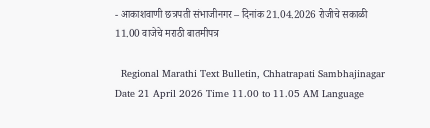- आकाशवाणी छत्रपती संभाजीनगर – दिनांक 21.04.2026 रोजीचे सकाळी 11.00 वाजेचे मराठी बातमीपत्र

  Regional Marathi Text Bulletin, Chhatrapati Sambhajinagar Date 21 April 2026 Time 11.00 to 11.05 AM Language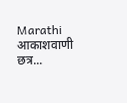Marathi आकाशवाणी छत्र...